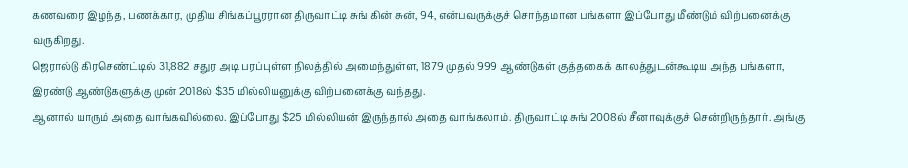கணவரை இழந்த, பணக்கார, முதிய சிங்கப்பூரரான திருவாட்டி சுங் கின் சுன், 94, என்பவருக்குச் சொந்தமான பங்களா இப்போது மீண்டும் விற்பனைக்கு வருகிறது.
ஜெரால்டு கிரசெண்ட்டில் 31,882 சதுர அடி பரப்புள்ள நிலத்தில் அமைந்துள்ள, 1879 முதல் 999 ஆண்டுகள் குத்தகைக் காலத்துடன்கூடிய அந்த பங்களா, இரண்டு ஆண்டுகளுக்கு முன் 2018ல் $35 மில்லியனுக்கு விற்பனைக்கு வந்தது.
ஆனால் யாரும் அதை வாங்கவில்லை. இப்போது $25 மில்லியன் இருந்தால் அதை வாங்கலாம். திருவாட்டி சுங் 2008ல் சீனாவுக்குச் சென்றிருந்தார். அங்கு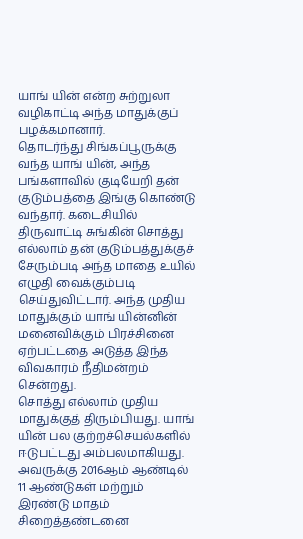யாங் யின் என்ற சுற்றுலா வழிகாட்டி அந்த மாதுக்குப் பழக்கமானார்.
தொடர்ந்து சிங்கப்பூருக்கு வந்த யாங் யின், அந்த பங்களாவில் குடியேறி தன் குடும்பத்தை இங்கு கொண்டு வந்தார். கடைசியில் திருவாட்டி சுங்கின் சொத்து எல்லாம் தன் குடும்பத்துக்குச் சேரும்படி அந்த மாதை உயில் எழுதி வைக்கும்படி செய்துவிட்டார். அந்த முதிய மாதுக்கும் யாங் யின்னின் மனைவிக்கும் பிரச்சினை ஏற்பட்டதை அடுத்த இந்த விவகாரம் நீதிமன்றம் சென்றது.
சொத்து எல்லாம் முதிய மாதுக்குத் திரும்பியது. யாங் யின் பல குற்றச்செயல்களில் ஈடுபட்டது அம்பலமாகியது.
அவருக்கு 2016ஆம் ஆண்டில் 11 ஆண்டுகள் மற்றும் இரண்டு மாதம் சிறைத்தண்டனை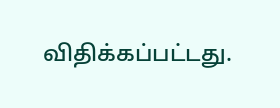விதிக்கப்பட்டது.